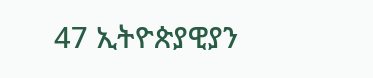47 ኢትዮጵያዊያን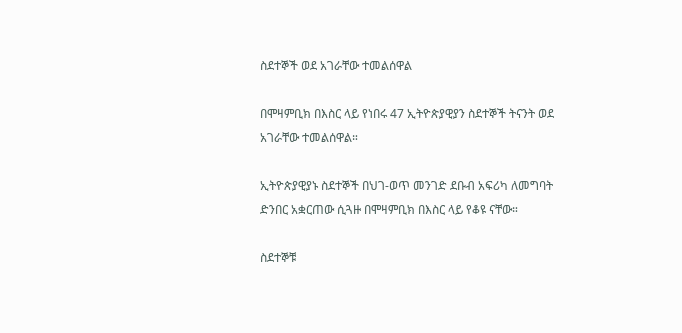ስደተኞች ወደ አገራቸው ተመልሰዋል

በሞዛምቢክ በእስር ላይ የነበሩ 47 ኢትዮጵያዊያን ስደተኞች ትናንት ወደ አገራቸው ተመልሰዋል።

ኢትዮጵያዊያኑ ስደተኞች በህገ-ወጥ መንገድ ደቡብ አፍሪካ ለመግባት ድንበር አቋርጠው ሲጓዙ በሞዛምቢክ በእስር ላይ የቆዩ ናቸው።

ስደተኞቹ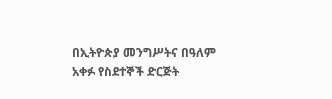በኢትዮጵያ መንግሥትና በዓለም አቀፉ የስደተኞች ድርጅት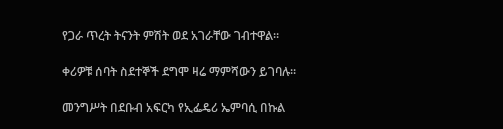የጋራ ጥረት ትናንት ምሽት ወደ አገራቸው ገብተዋል።

ቀሪዎቹ ሰባት ስደተኞች ደግሞ ዛሬ ማምሻውን ይገባሉ።

መንግሥት በደቡብ አፍርካ የኢፌዴሪ ኤምባሲ በኩል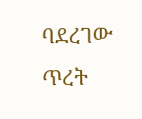ባደረገው ጥረት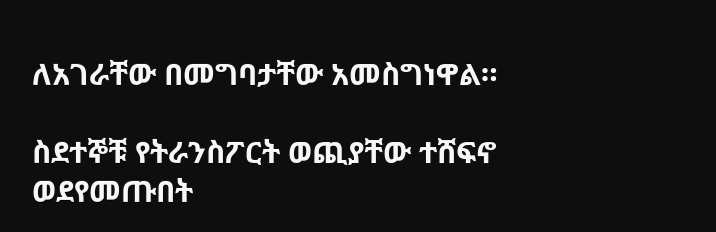ለአገራቸው በመግባታቸው አመስግነዋል።

ስደተኞቹ የትራንስፖርት ወጪያቸው ተሸፍኖ ወደየመጡበት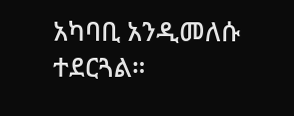አካባቢ አንዲመለሱ ተደርጓል።